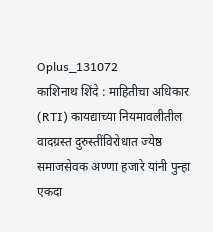Oplus_131072
काशिनाथ शिंदे : माहितीचा अधिकार (RTI) कायद्याच्या नियमावलीतील वादग्रस्त दुरुस्तींविरोधात ज्येष्ठ समाजसेवक अण्णा हजारे यांनी पुन्हा एकदा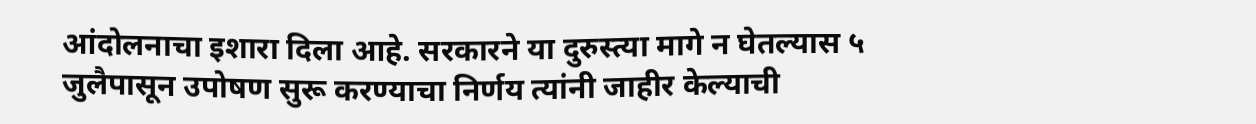आंदोलनाचा इशारा दिला आहे. सरकारने या दुरुस्त्या मागे न घेतल्यास ५ जुलैपासून उपोषण सुरू करण्याचा निर्णय त्यांनी जाहीर केल्याची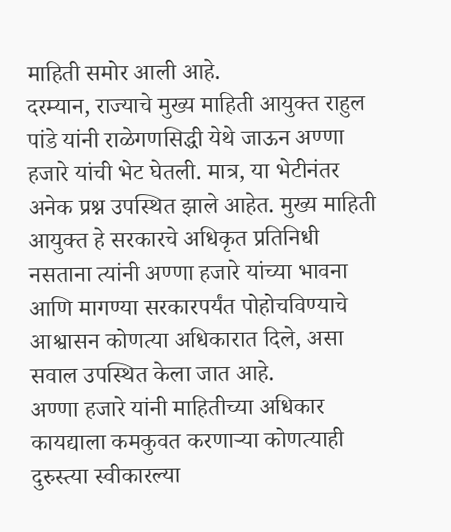माहिती समोर आली आहे.
दरम्यान, राज्याचे मुख्य माहिती आयुक्त राहुल पांडे यांनी राळेगणसिद्धी येथे जाऊन अण्णा हजारे यांची भेट घेतली. मात्र, या भेटीनंतर अनेक प्रश्न उपस्थित झाले आहेत. मुख्य माहिती आयुक्त हे सरकारचे अधिकृत प्रतिनिधी नसताना त्यांनी अण्णा हजारे यांच्या भावना आणि मागण्या सरकारपर्यंत पोहोचविण्याचे आश्वासन कोणत्या अधिकारात दिले, असा सवाल उपस्थित केला जात आहे.
अण्णा हजारे यांनी माहितीच्या अधिकार कायद्याला कमकुवत करणाऱ्या कोणत्याही दुरुस्त्या स्वीकारल्या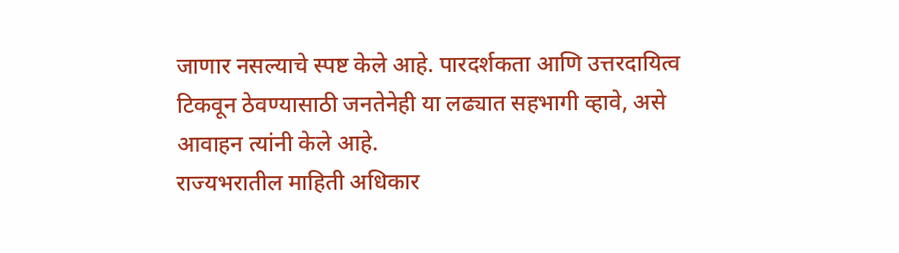जाणार नसल्याचे स्पष्ट केले आहे. पारदर्शकता आणि उत्तरदायित्व टिकवून ठेवण्यासाठी जनतेनेही या लढ्यात सहभागी व्हावे, असे आवाहन त्यांनी केले आहे.
राज्यभरातील माहिती अधिकार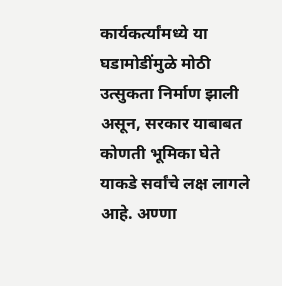कार्यकर्त्यांमध्ये या घडामोडींमुळे मोठी उत्सुकता निर्माण झाली असून, सरकार याबाबत कोणती भूमिका घेते याकडे सर्वांचे लक्ष लागले आहे. अण्णा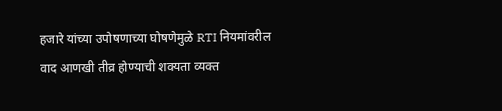हजारे यांच्या उपोषणाच्या घोषणेमुळे RTI नियमांवरील वाद आणखी तीव्र होण्याची शक्यता व्यक्त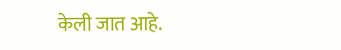केली जात आहे.